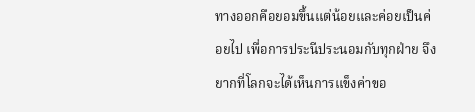ทางออกคือยอมขึ้นแต่น้อยและค่อยเป็นค่อยไป เพื่อการประนีประนอมกับทุกฝ่าย จึงยากที่โลกจะได้เห็นการแข็งค่าขอ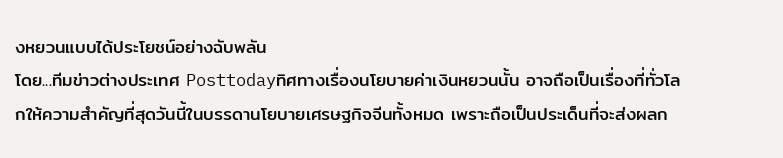งหยวนแบบได้ประโยชน์อย่างฉับพลัน
โดย...ทีมข่าวต่างประเทศ Posttodayทิศทางเรื่องนโยบายค่าเงินหยวนนั้น อาจถือเป็นเรื่องที่ทั่วโลกให้ความสำคัญที่สุดวันนี้ในบรรดานโยบายเศรษฐกิจจีนทั้งหมด เพราะถือเป็นประเด็นที่จะส่งผลก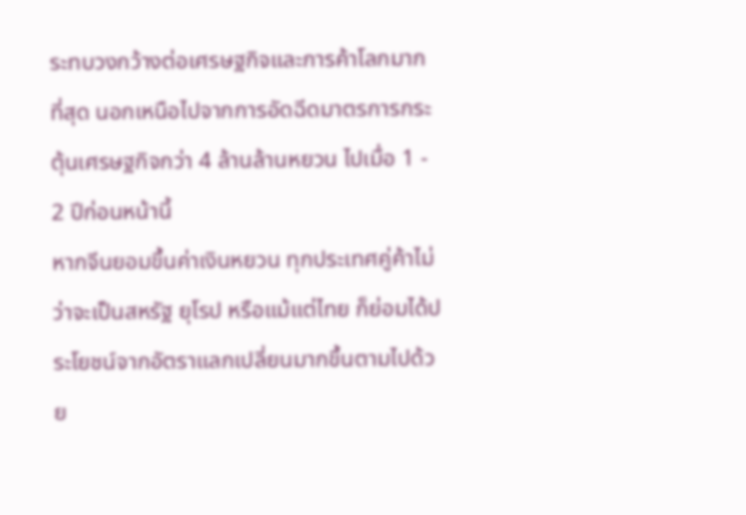ระทบวงกว้างต่อเศรษฐกิจและการค้าโลกมากที่สุด นอกเหนือไปจากการอัดฉีดมาตรการกระตุ้นเศรษฐกิจกว่า 4 ล้านล้านหยวน ไปเมื่อ 1 - 2 ปีก่อนหน้านี้
หากจีนยอมขึ้นค่าเงินหยวน ทุกประเทศคู่ค้าไม่ว่าจะเป็นสหรัฐ ยุโรป หรือแม้แต่ไทย ก็ย่อมได้ประโยชน์จากอัตราแลกเปลี่ยนมากขึ้นตามไปด้วย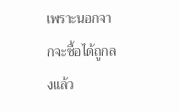เพราะนอกจากจะซื้อได้ถูกลงแล้ว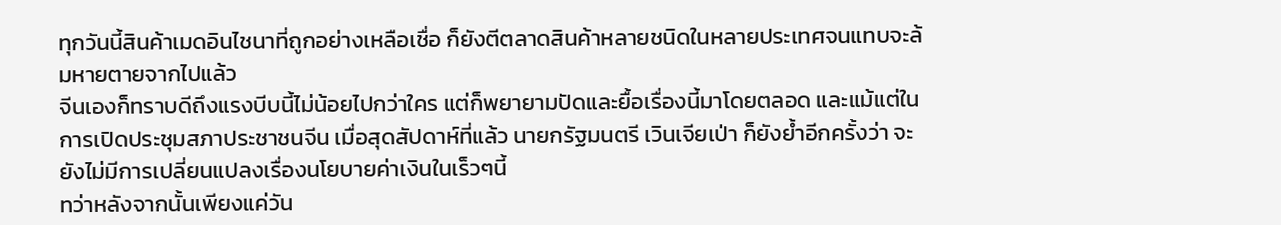ทุกวันนี้สินค้าเมดอินไชนาที่ถูกอย่างเหลือเชื่อ ก็ยังตีตลาดสินค้าหลายชนิดในหลายประเทศจนแทบจะล้มหายตายจากไปแล้ว
จีนเองก็ทราบดีถึงแรงบีบนี้ไม่น้อยไปกว่าใคร แต่ก็พยายามปัดและยื้อเรื่องนี้มาโดยตลอด และแม้แต่ในการเปิดประชุมสภาประชาชนจีน เมื่อสุดสัปดาห์ที่แล้ว นายกรัฐมนตรี เวินเจียเป่า ก็ยังย้ำอีกครั้งว่า จะยังไม่มีการเปลี่ยนแปลงเรื่องนโยบายค่าเงินในเร็วๆนี้
ทว่าหลังจากนั้นเพียงแค่วัน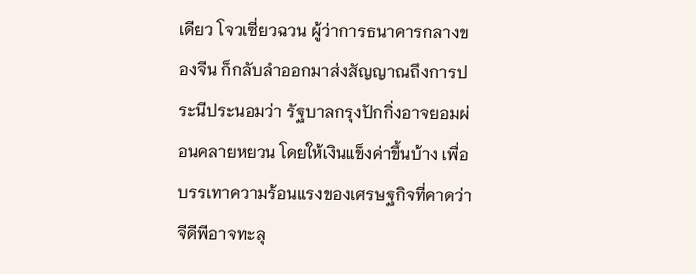เดียว โจวเซี่ยวฉวน ผู้ว่าการธนาคารกลางของจีน ก็กลับลำออกมาส่งสัญญาณถึงการประนีประนอมว่า รัฐบาลกรุงปักกิ่งอาจยอมผ่อนคลายหยวน โดยให้เงินแข็งค่าขึ้นบ้าง เพื่อบรรเทาความร้อนแรงของเศรษฐกิจที่คาดว่าจีดีพีอาจทะลุ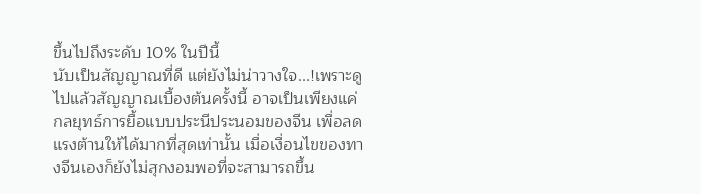ขึ้นไปถึงระดับ 10% ในปีนี้
นับเป็นสัญญาณที่ดี แต่ยังไม่น่าวางใจ...!เพราะดูไปแล้วสัญญาณเบื้องต้นครั้งนี้ อาจเป็นเพียงแค่กลยุทธ์การยื้อแบบประนีประนอมของจีน เพื่อลดแรงต้านให้ได้มากที่สุดเท่านั้น เมื่อเงื่อนไขของทางจีนเองก็ยังไม่สุกงอมพอที่จะสามารถขึ้น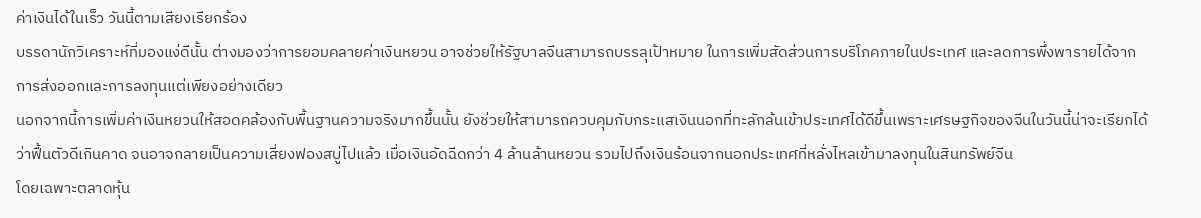ค่าเงินได้ในเร็ว วันนี้ตามเสียงเรียกร้อง
บรรดานักวิเคราะห์ที่มองแง่ดีนั้น ต่างมองว่าการยอมคลายค่าเงินหยวน อาจช่วยให้รัฐบาลจีนสามารถบรรลุเป้าหมาย ในการเพิ่มสัดส่วนการบริโภคภายในประเทศ และลดการพึ่งพารายได้จากการส่งออกและการลงทุนแต่เพียงอย่างเดียว
นอกจากนี้การเพิ่มค่าเงินหยวนให้สอดคล้องกับพื้นฐานความจริงมากขึ้นนั้น ยังช่วยให้สามารถควบคุมกับกระแสเงินนอกที่ทะลักล้นเข้าประเทศได้ดีขึ้นเพราะเศรษฐกิจของจีนในวันนี้น่าจะเรียกได้ว่าฟื้นตัวดีเกินคาด จนอาจกลายเป็นความเสี่ยงฟองสบู่ไปแล้ว เมื่อเงินอัดฉีดกว่า 4 ล้านล้านหยวน รวมไปถึงเงินร้อนจากนอกประเทศที่หลั่งไหลเข้ามาลงทุนในสินทรัพย์จีน
โดยเฉพาะตลาดหุ้น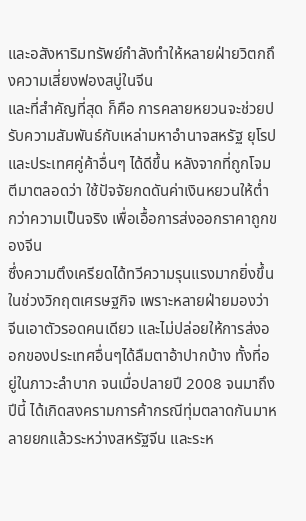และอสังหาริมทรัพย์กำลังทำให้หลายฝ่ายวิตกถึงความเสี่ยงฟองสบู่ในจีน
และที่สำคัญที่สุด ก็คือ การคลายหยวนจะช่วยปรับความสัมพันธ์กับเหล่ามหาอำนาจสหรัฐ ยุโรป และประเทศคู่ค้าอื่นๆ ได้ดีขึ้น หลังจากที่ถูกโจมตีมาตลอดว่า ใช้ปัจจัยกดดันค่าเงินหยวนให้ต่ำกว่าความเป็นจริง เพื่อเอื้อการส่งออกราคาถูกของจีน
ซึ่งความตึงเครียดได้ทวีความรุนแรงมากยิ่งขึ้นในช่วงวิกฤตเศรษฐกิจ เพราะหลายฝ่ายมองว่าจีนเอาตัวรอดคนเดียว และไม่ปล่อยให้การส่งออกของประเทศอื่นๆได้ลืมตาอ้าปากบ้าง ทั้งที่อยู่ในภาวะลำบาก จนเมื่อปลายปี 2008 จนมาถึงปีนี้ ได้เกิดสงครามการค้ากรณีทุ่มตลาดกันมาหลายยกแล้วระหว่างสหรัฐจีน และระห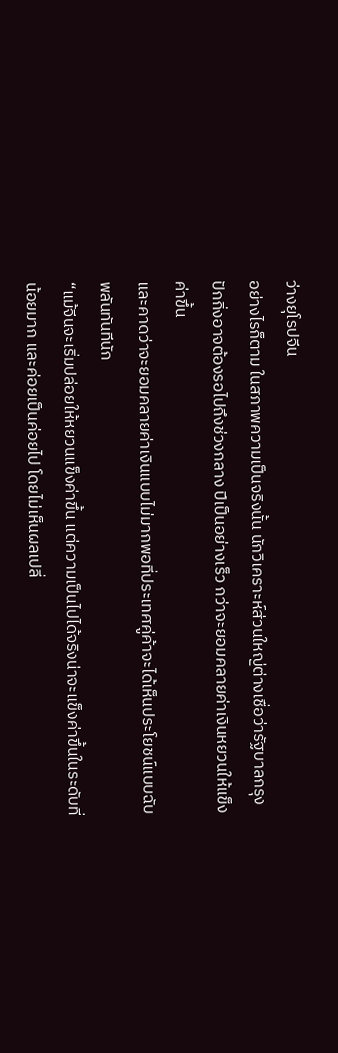ว่างยุโรปจีน
อย่างไรก็ตาม ในสภาพความเป็นจริงนั้น นักวิเคราะห์ส่วนใหญ่ต่างเชื่อว่ารัฐบาลกรุงปักกิ่งอาจต้องรอไปถึงช่วงกลาง ปีเป็นอย่างเร็ว กว่าจะยอมคลายค่าเงินหยวนให้แข็งค่าขึ้น
และคาดว่าจะยอมคลายค่าเงินแบบไม่มากพอที่ประเทศคู่ค้าจะได้เห็นประโยชน์แบบฉับพลันทันทีนัก
“แม้จีนจะเริ่มปล่อยให้หยวนแข็งค่าขึ้น แต่ความเป็นไปได้จริงน่าจะแข็งค่าขึ้นในระดับที่น้อยมาก และค่อยเป็นค่อยไป โดยไม่เห็นผลเปลี่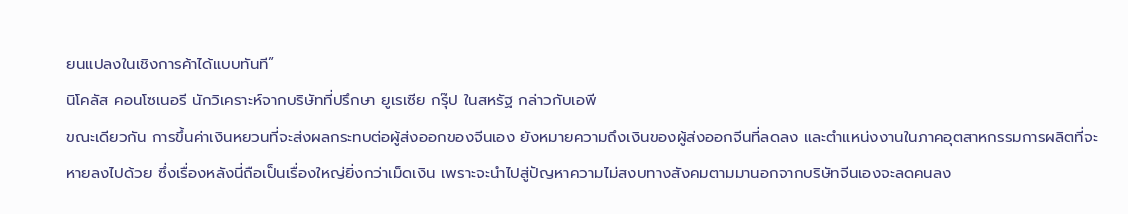ยนแปลงในเชิงการค้าได้แบบทันที”
นิโคลัส คอนโซเนอรี นักวิเคราะห์จากบริษัทที่ปรึกษา ยูเรเซีย กรุ๊ป ในสหรัฐ กล่าวกับเอพี
ขณะเดียวกัน การขึ้นค่าเงินหยวนที่จะส่งผลกระทบต่อผู้ส่งออกของจีนเอง ยังหมายความถึงเงินของผู้ส่งออกจีนที่ลดลง และตำแหน่งงานในภาคอุตสาหกรรมการผลิตที่จะหายลงไปด้วย ซึ่งเรื่องหลังนี่ถือเป็นเรื่องใหญ่ยิ่งกว่าเม็ดเงิน เพราะจะนำไปสู่ปัญหาความไม่สงบทางสังคมตามมานอกจากบริษัทจีนเองจะลดคนลง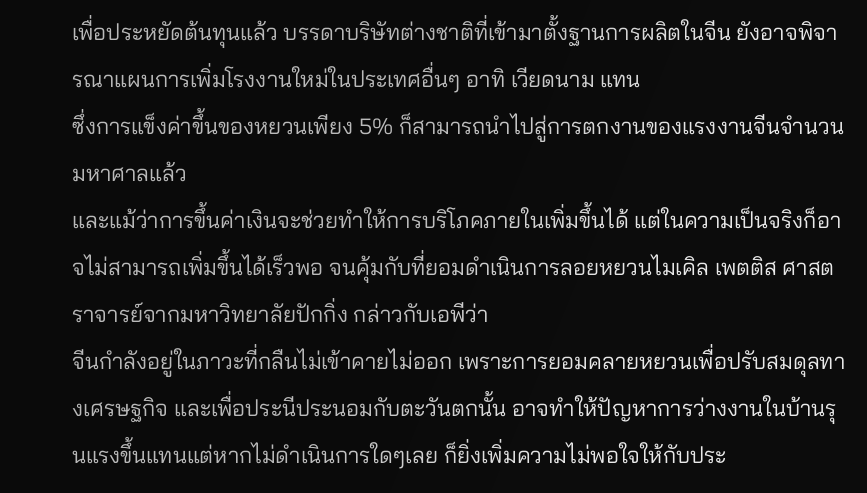เพื่อประหยัดต้นทุนแล้ว บรรดาบริษัทต่างชาติที่เข้ามาตั้งฐานการผลิตในจีน ยังอาจพิจารณาแผนการเพิ่มโรงงานใหม่ในประเทศอื่นๆ อาทิ เวียดนาม แทน
ซึ่งการแข็งค่าขึ้นของหยวนเพียง 5% ก็สามารถนำไปสู่การตกงานของแรงงานจีนจำนวนมหาศาลแล้ว
และแม้ว่าการขึ้นค่าเงินจะช่วยทำให้การบริโภคภายในเพิ่มขึ้นได้ แต่ในความเป็นจริงก็อาจไม่สามารถเพิ่มขึ้นได้เร็วพอ จนคุ้มกับที่ยอมดำเนินการลอยหยวนไมเคิล เพตติส ศาสตราจารย์จากมหาวิทยาลัยปักกิ่ง กล่าวกับเอพีว่า
จีนกำลังอยู่ในภาวะที่กลืนไม่เข้าคายไม่ออก เพราะการยอมคลายหยวนเพื่อปรับสมดุลทางเศรษฐกิจ และเพื่อประนีประนอมกับตะวันตกนั้น อาจทำให้ปัญหาการว่างงานในบ้านรุนแรงขึ้นแทนแต่หากไม่ดำเนินการใดๆเลย ก็ยิ่งเพิ่มความไม่พอใจให้กับประ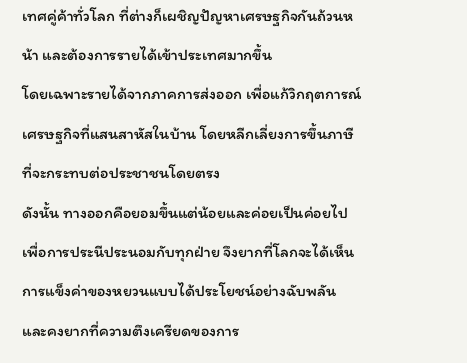เทศคู่ค้าทั่วโลก ที่ต่างก็เผชิญปัญหาเศรษฐกิจกันถ้วนหน้า และต้องการรายได้เข้าประเทศมากขึ้น
โดยเฉพาะรายได้จากภาคการส่งออก เพื่อแก้วิกฤตการณ์เศรษฐกิจที่แสนสาหัสในบ้าน โดยหลีกเลี่ยงการขึ้นภาษีที่จะกระทบต่อประชาชนโดยตรง
ดังนั้น ทางออกคือยอมขึ้นแต่น้อยและค่อยเป็นค่อยไป เพื่อการประนีประนอมกับทุกฝ่าย จึงยากที่โลกจะได้เห็นการแข็งค่าของหยวนแบบได้ประโยชน์อย่างฉับพลัน
และคงยากที่ความตึงเครียดของการ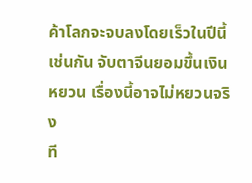ค้าโลกจะจบลงโดยเร็วในปีนี้เช่นกัน จับตาจีนยอมขึ้นเงินหยวน เรื่องนี้อาจไม่หยวนจริง
ที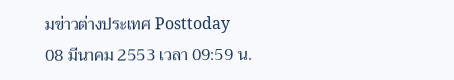มข่าวต่างประเทศ Posttoday
08 มีนาคม 2553 เวลา 09:59 น.